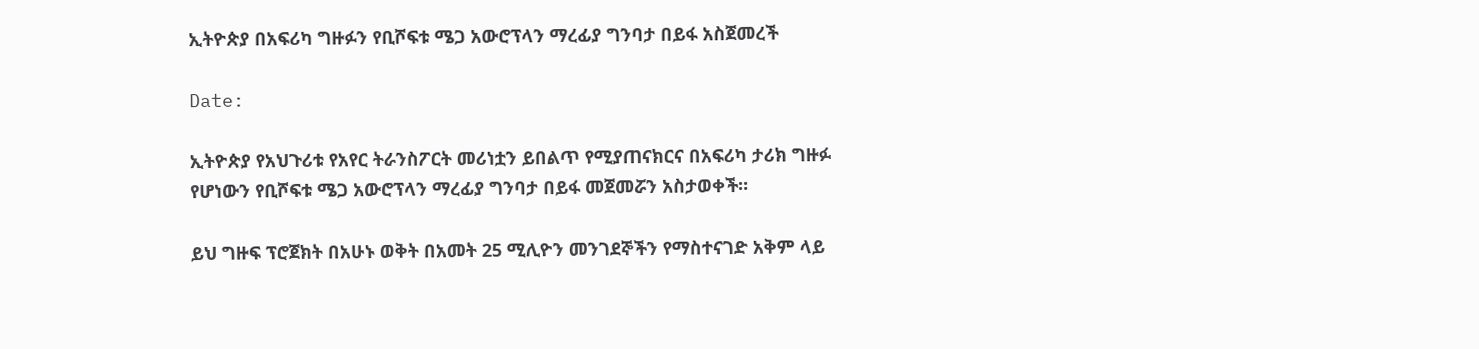ኢትዮጵያ በአፍሪካ ግዙፉን የቢሾፍቱ ሜጋ አውሮፕላን ማረፊያ ግንባታ በይፋ አስጀመረች

Date:

ኢትዮጵያ የአህጉሪቱ የአየር ትራንስፖርት መሪነቷን ይበልጥ የሚያጠናክርና በአፍሪካ ታሪክ ግዙፉ የሆነውን የቢሾፍቱ ሜጋ አውሮፕላን ማረፊያ ግንባታ በይፋ መጀመሯን አስታወቀች።

ይህ ግዙፍ ፕሮጀክት በአሁኑ ወቅት በአመት 25 ሚሊዮን መንገደኞችን የማስተናገድ አቅም ላይ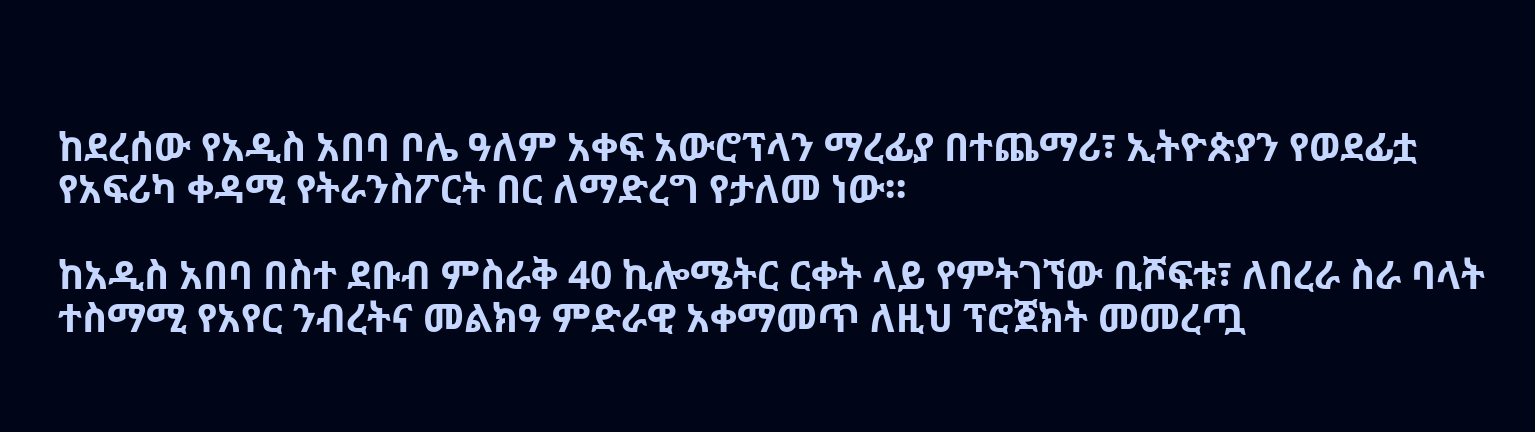ከደረሰው የአዲስ አበባ ቦሌ ዓለም አቀፍ አውሮፕላን ማረፊያ በተጨማሪ፣ ኢትዮጵያን የወደፊቷ የአፍሪካ ቀዳሚ የትራንስፖርት በር ለማድረግ የታለመ ነው።

ከአዲስ አበባ በስተ ደቡብ ምስራቅ 40 ኪሎሜትር ርቀት ላይ የምትገኘው ቢሾፍቱ፣ ለበረራ ስራ ባላት ተስማሚ የአየር ንብረትና መልክዓ ምድራዊ አቀማመጥ ለዚህ ፕሮጀክት መመረጧ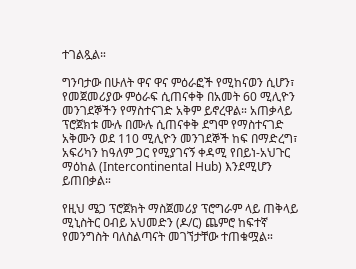ተገልጿል።

ግንባታው በሁለት ዋና ዋና ምዕራፎች የሚከናወን ሲሆን፣ የመጀመሪያው ምዕራፍ ሲጠናቀቅ በአመት 60 ሚሊዮን መንገደኞችን የማስተናገድ አቅም ይኖረዋል። አጠቃላይ ፕሮጀክቱ ሙሉ በሙሉ ሲጠናቀቅ ደግሞ የማስተናገድ አቅሙን ወደ 110 ሚሊዮን መንገደኞች ከፍ በማድረግ፣ አፍሪካን ከዓለም ጋር የሚያገናኝ ቀዳሚ የበይነ-አህጉር ማዕከል (Intercontinental Hub) እንደሚሆን ይጠበቃል።

የዚህ ሜጋ ፕሮጀክት ማስጀመሪያ ፕሮግራም ላይ ጠቅላይ ሚኒስትር ዐብይ አህመድን (ዶ/ር) ጨምሮ ከፍተኛ የመንግስት ባለስልጣናት መገኘታቸው ተጠቁሟል።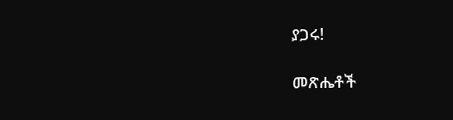ያጋሩ!

መጽሔቶች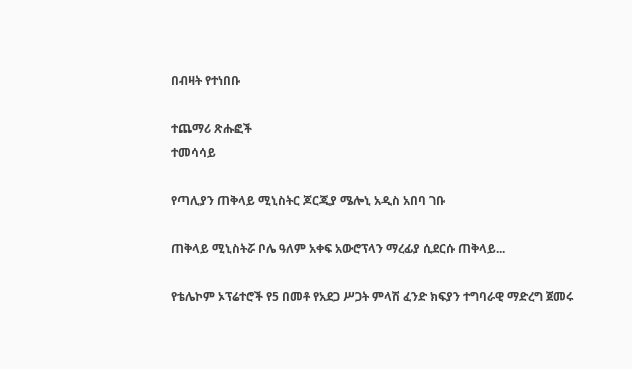በብዛት የተነበቡ

ተጨማሪ ጽሑፎች
ተመሳሳይ

የጣሊያን ጠቅላይ ሚኒስትር ጆርጂያ ሜሎኒ አዲስ አበባ ገቡ

ጠቅላይ ሚኒስትሯ ቦሌ ዓለም አቀፍ አውሮፕላን ማረፊያ ሲደርሱ ጠቅላይ...

የቴሌኮም ኦፕሬተሮች የ5 በመቶ የአደጋ ሥጋት ምላሽ ፈንድ ክፍያን ተግባራዊ ማድረግ ጀመሩ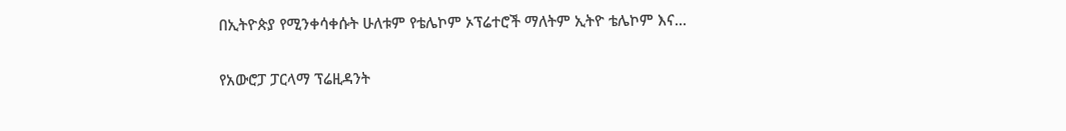በኢትዮጵያ የሚንቀሳቀሱት ሁለቱም የቴሌኮም ኦፕሬተሮች ማለትም ኢትዮ ቴሌኮም እና...

የአውሮፓ ፓርላማ ፕሬዚዳንት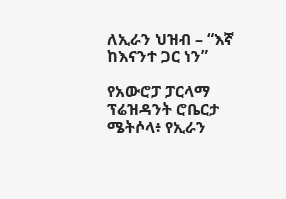ለኢራን ህዝብ – “እኛ ከእናንተ ጋር ነን”

የአውሮፓ ፓርላማ ፕሬዝዳንት ሮቤርታ ሜትሶላ፥ የኢራን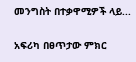መንግስት በተቃዋሚዎች ላይ...

አፍሪካ በፀጥታው ምክር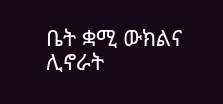ቤት ቋሚ ውክልና ሊኖራት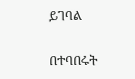ይገባል

በተባበሩት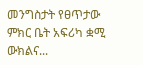መንግስታት የፀጥታው ምክር ቤት አፍሪካ ቋሚ ውክልና...